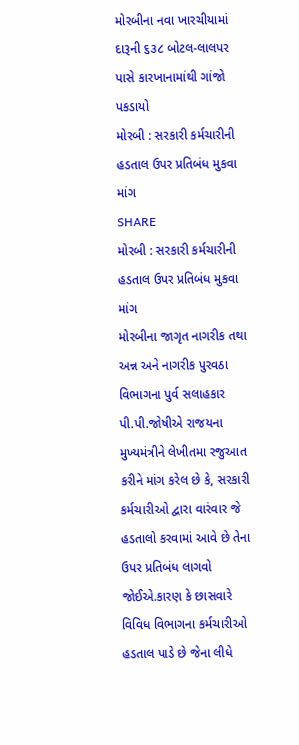મોરબીના નવા ખારચીયામાં દારૂની ૬૩૮ બોટલ-લાલપર પાસે કારખાનામાંથી ગાંજો પકડાયો
મોરબી : સરકારી કર્મચારીની હડતાલ ઉપર પ્રતિબંધ મુકવા માંગ
SHARE
મોરબી : સરકારી કર્મચારીની હડતાલ ઉપર પ્રતિબંધ મુકવા માંગ
મોરબીના જાગૃત નાગરીક તથા અન્ન અને નાગરીક પુરવઠા વિભાગના પુર્વ સલાહકાર પી.પી.જોષીએ રાજયના મુખ્યમંત્રીને લેખીતમા રજુઆત કરીને માંગ કરેલ છે કે, સરકારી કર્મચારીઓ દ્વારા વારંવાર જે હડતાલો કરવામાં આવે છે તેના ઉપર પ્રતિબંધ લાગવો જોઈએ.કારણ કે છાસવારે વિવિધ વિભાગના કર્મચારીઓ હડતાલ પાડે છે જેના લીધે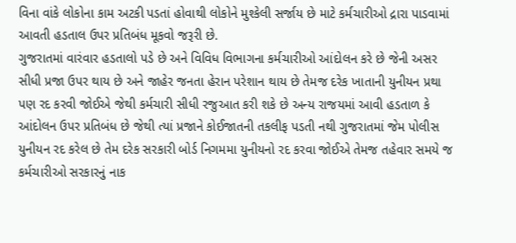વિના વાંકે લોકોના કામ અટકી પડતાં હોવાથી લોકોને મુશ્કેલી સર્જાય છે માટે કર્મચારીઓ દ્રારા પાડવામાં આવતી હડતાલ ઉપર પ્રતિબંધ મૂકવો જરૂરી છે.
ગુજરાતમાં વારંવાર હડતાલો પડે છે અને વિવિધ વિભાગના કર્મચારીઓ આંદોલન કરે છે જેની અસર સીધી પ્રજા ઉપર થાય છે અને જાહેર જનતા હેરાન પરેશાન થાય છે તેમજ દરેક ખાતાની યુનીયન પ્રથા પણ રદ કરવી જોઈએ જેથી કર્મચારી સીધી રજુઆત કરી શકે છે અન્ય રાજયમાં આવી હડતાળ કે આંદોલન ઉપર પ્રતિબંધ છે જેથી ત્યાં પ્રજાને કોઈજાતની તકલીફ પડતી નથી ગુજરાતમાં જેમ પોલીસ યુનીયન રદ કરેલ છે તેમ દરેક સરકારી બોર્ડ નિગમમા યુનીયનો રદ કરવા જોઈએ તેમજ તહેવાર સમયે જ કર્મચારીઓ સરકારનું નાક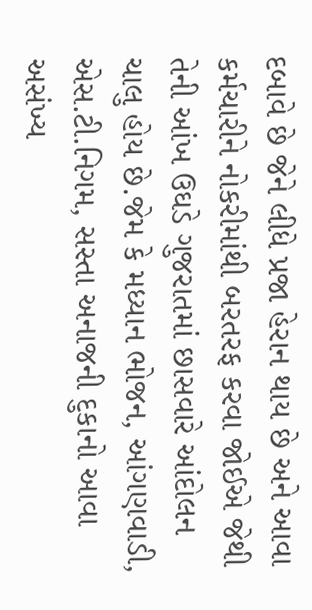દબાવે છે જેને લીધે પ્રજા હેરાન થાય છે અને આવા કર્મચારીને નોકરીમાંથી બરતરફ કરવા જોઈએ જેથી તેની આંખ ઉઘડે ગુજરાતમાં છાસવારે આંદોલન ચાલુ હોય છે.જેમ કે મધ્યાન ભોજન, આંગણવાડી, એસ.ટી.નિગમ, સસ્તા અનાજની દુકાનો આવા અસંખ્ય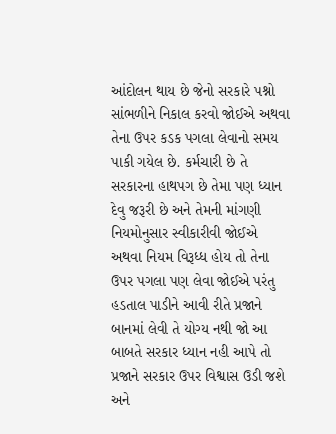આંદોલન થાય છે જેનો સરકારે પશ્નો સાંભળીને નિકાલ કરવો જોઈએ અથવા તેના ઉપર કડક પગલા લેવાનો સમય પાકી ગયેલ છે. કર્મચારી છે તે સરકારના હાથપગ છે તેમા પણ ધ્યાન દેવુ જરૂરી છે અને તેમની માંગણી નિયમોનુસાર સ્વીકારીવી જોઈએ અથવા નિયમ વિરૂધ્ધ હોય તો તેના ઉપર પગલા પણ લેવા જોઈએ પરંતુ હડતાલ પાડીને આવી રીતે પ્રજાને બાનમાં લેવી તે યોગ્ય નથી જો આ બાબતે સરકાર ધ્યાન નહી આપે તો પ્રજાને સરકાર ઉપર વિશ્વાસ ઉડી જશે અને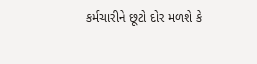કર્મચારીને છૂટો દોર મળશે કે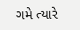ગમે ત્યારે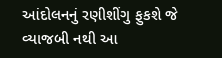આંદોલનનું રણીશીંગુ ફુકશે જે વ્યાજબી નથી આ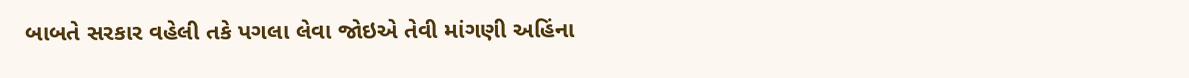બાબતે સરકાર વહેલી તકે પગલા લેવા જોઇએ તેવી માંગણી અહિંના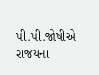પી.પી.જોષીએ રાજયના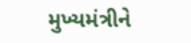મુખ્યમંત્રીને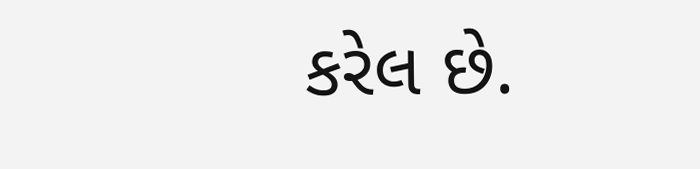કરેલ છે.